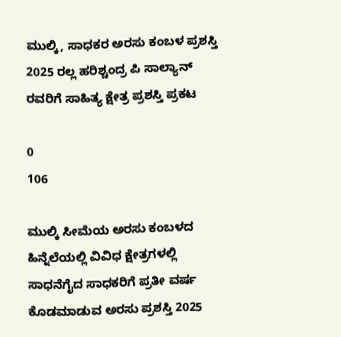ಮುಲ್ಕಿ, ಸಾಧಕರ ಅರಸು ಕಂಬಳ ಪ್ರಶಸ್ತಿ 2025 ರಲ್ಲ ಹರಿಶ್ಚಂದ್ರ ಪಿ ಸಾಲ್ಯಾನ್ ರವರಿಗೆ ಸಾಹಿತ್ಯ ಕ್ಷೇತ್ರ ಪ್ರಶಸ್ತಿ ಪ್ರಕಟ

0
106

ಮುಲ್ಕಿ ಸೀಮೆಯ ಅರಸು ಕಂಬಳದ ಹಿನ್ನೆಲೆಯಲ್ಲಿ ವಿವಿಧ ಕ್ಷೇತ್ರಗಳಲ್ಲಿ ಸಾಧನೆಗೈದ ಸಾಧಕರಿಗೆ ಪ್ರತೀ ವರ್ಷ ಕೊಡಮಾಡುವ ಅರಸು ಪ್ರಶಸ್ತಿ 2025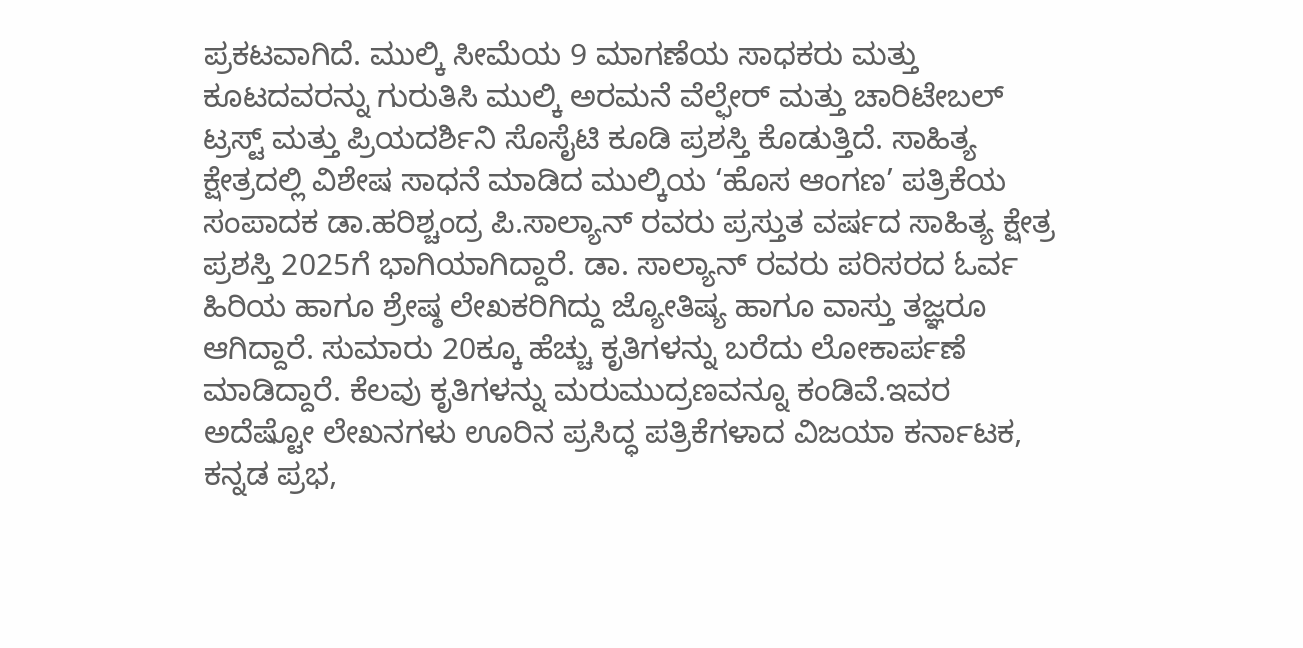ಪ್ರಕಟವಾಗಿದೆ. ಮುಲ್ಕಿ ಸೀಮೆಯ 9 ಮಾಗಣೆಯ ಸಾಧಕರು ಮತ್ತು ಕೂಟದವರನ್ನು ಗುರುತಿಸಿ ಮುಲ್ಕಿ ಅರಮನೆ ವೆಲ್ಫೇರ್ ಮತ್ತು ಚಾರಿಟೇಬಲ್ ಟ್ರಸ್ಟ್ ಮತ್ತು ಪ್ರಿಯದರ್ಶಿನಿ ಸೊಸೈಟಿ ಕೂಡಿ ಪ್ರಶಸ್ತಿ ಕೊಡುತ್ತಿದೆ. ಸಾಹಿತ್ಯ ಕ್ಷೇತ್ರದಲ್ಲಿ ವಿಶೇಷ ಸಾಧನೆ ಮಾಡಿದ ಮುಲ್ಕಿಯ ‘ಹೊಸ ಆಂಗಣ’ ಪತ್ರಿಕೆಯ ಸಂಪಾದಕ ಡಾ.ಹರಿಶ್ಚಂದ್ರ ಪಿ.ಸಾಲ್ಯಾನ್ ರವರು ಪ್ರಸ್ತುತ ವರ್ಷದ ಸಾಹಿತ್ಯ ಕ್ಷೇತ್ರ ಪ್ರಶಸ್ತಿ 2025ಗೆ ಭಾಗಿಯಾಗಿದ್ದಾರೆ. ಡಾ. ಸಾಲ್ಯಾನ್ ರವರು ಪರಿಸರದ ಓರ್ವ ಹಿರಿಯ ಹಾಗೂ ಶ್ರೇಷ್ಠ ಲೇಖಕರಿಗಿದ್ದು ಜ್ಯೋತಿಷ್ಯ ಹಾಗೂ ವಾಸ್ತು ತಜ್ಞರೂ ಆಗಿದ್ದಾರೆ. ಸುಮಾರು 20ಕ್ಕೂ ಹೆಚ್ಚು ಕೃತಿಗಳನ್ನು ಬರೆದು ಲೋಕಾರ್ಪಣೆ ಮಾಡಿದ್ದಾರೆ. ಕೆಲವು ಕೃತಿಗಳನ್ನು ಮರುಮುದ್ರಣವನ್ನೂ ಕಂಡಿವೆ.ಇವರ ಅದೆಷ್ಟೋ ಲೇಖನಗಳು ಊರಿನ ಪ್ರಸಿದ್ಧ ಪತ್ರಿಕೆಗಳಾದ ವಿಜಯಾ ಕರ್ನಾಟಕ, ಕನ್ನಡ ಪ್ರಭ,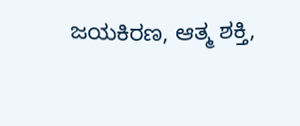ಜಯಕಿರಣ, ಆತ್ಮ ಶಕ್ತಿ,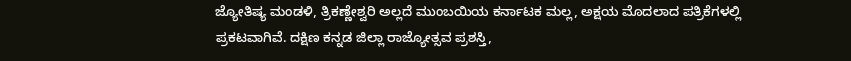ಜ್ಯೋತಿಷ್ಯ ಮಂಡಳಿ, ತ್ರಿಕಣ್ಣೇಶ್ವರಿ ಅಲ್ಲದೆ ಮುಂಬಯಿಯ ಕರ್ನಾಟಕ ಮಲ್ಲ, ಅಕ್ಷಯ ಮೊದಲಾದ ಪತ್ರಿಕೆಗಳಲ್ಲಿ ಪ್ರಕಟವಾಗಿವೆ. ದಕ್ಷಿಣ ಕನ್ನಡ ಜಿಲ್ಲಾ ರಾಜ್ಯೋತ್ಸವ ಪ್ರಶಸ್ತಿ,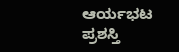ಆರ್ಯಭಟ ಪ್ರಶಸ್ತಿ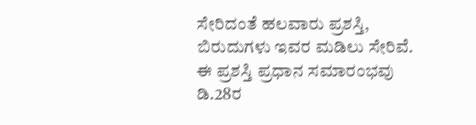ಸೇರಿದಂತೆ ಹಲವಾರು ಪ್ರಶಸ್ತಿ, ಬಿರುದುಗಳು ಇವರ ಮಡಿಲು ಸೇರಿವೆ. ಈ ಪ್ರಶಸ್ತಿ ಪ್ರಧಾನ ಸಮಾರಂಭವು ಡಿ.28ರ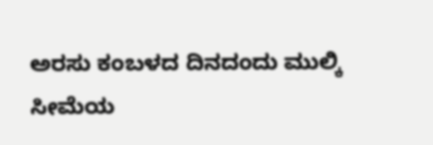ಅರಸು ಕಂಬಳದ ದಿನದಂದು ಮುಲ್ಕಿ ಸೀಮೆಯ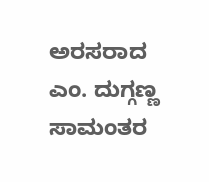ಅರಸರಾದ ಎಂ. ದುಗ್ಗಣ್ಣ ಸಾಮಂತರ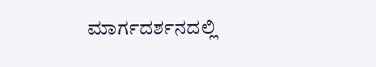ಮಾರ್ಗದರ್ಶನದಲ್ಲಿ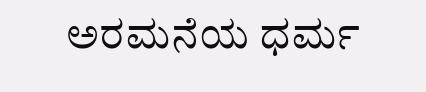ಅರಮನೆಯ ಧರ್ಮ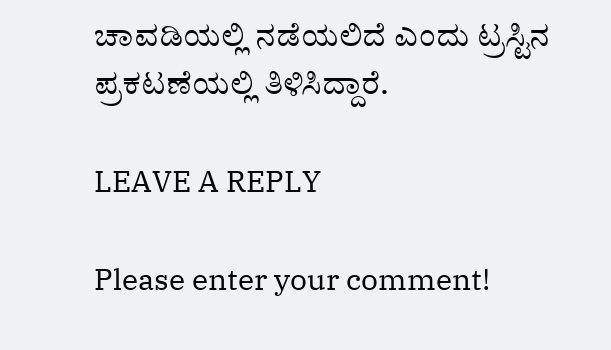ಚಾವಡಿಯಲ್ಲಿ ನಡೆಯಲಿದೆ ಎಂದು ಟ್ರಸ್ಟಿನ ಪ್ರಕಟಣೆಯಲ್ಲಿ ತಿಳಿಸಿದ್ದಾರೆ.

LEAVE A REPLY

Please enter your comment!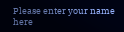Please enter your name here